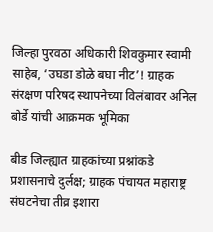जिल्हा पुरवठा अधिकारी शिवकुमार स्वामी साहेब, ‘उघडा डोळे बघा नीट’! ग्राहक संरक्षण परिषद स्थापनेच्या विलंबावर अनिल बोर्डे यांची आक्रमक भूमिका

बीड जिल्ह्यात ग्राहकांच्या प्रश्नांकडे प्रशासनाचे दुर्लक्ष; ग्राहक पंचायत महाराष्ट्र संघटनेचा तीव्र इशारा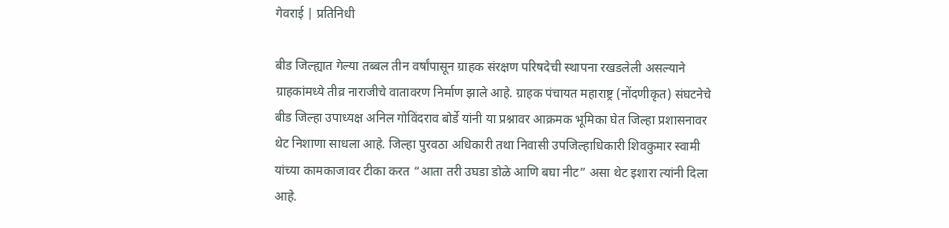गेवराई | प्रतिनिधी

बीड जिल्ह्यात गेल्या तब्बल तीन वर्षांपासून ग्राहक संरक्षण परिषदेची स्थापना रखडलेली असल्याने ग्राहकांमध्ये तीव्र नाराजीचे वातावरण निर्माण झाले आहे. ग्राहक पंचायत महाराष्ट्र (नोंदणीकृत) संघटनेचे बीड जिल्हा उपाध्यक्ष अनिल गोविंदराव बोर्डे यांनी या प्रश्नावर आक्रमक भूमिका घेत जिल्हा प्रशासनावर थेट निशाणा साधला आहे. जिल्हा पुरवठा अधिकारी तथा निवासी उपजिल्हाधिकारी शिवकुमार स्वामी यांच्या कामकाजावर टीका करत “आता तरी उघडा डोळे आणि बघा नीट” असा थेट इशारा त्यांनी दिला आहे.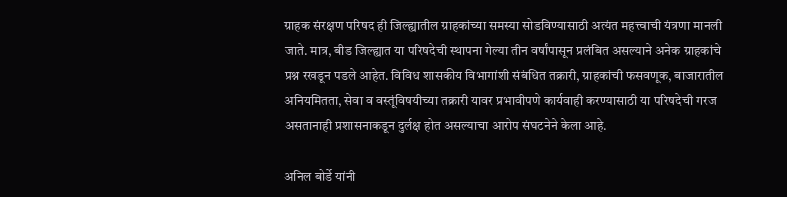ग्राहक संरक्षण परिषद ही जिल्ह्यातील ग्राहकांच्या समस्या सोडविण्यासाठी अत्यंत महत्त्वाची यंत्रणा मानली जाते. मात्र, बीड जिल्ह्यात या परिषदेची स्थापना गेल्या तीन वर्षांपासून प्रलंबित असल्याने अनेक ग्राहकांचे प्रश्न रखडून पडले आहेत. विविध शासकीय विभागांशी संबंधित तक्रारी, ग्राहकांची फसवणूक, बाजारातील अनियमितता, सेवा व वस्तूंविषयीच्या तक्रारी यावर प्रभावीपणे कार्यवाही करण्यासाठी या परिषदेची गरज असतानाही प्रशासनाकडून दुर्लक्ष होत असल्याचा आरोप संघटनेने केला आहे.

अनिल बोर्डे यांनी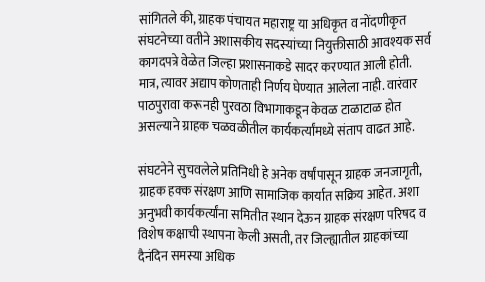सांगितले की, ग्राहक पंचायत महाराष्ट्र या अधिकृत व नोंदणीकृत संघटनेच्या वतीने अशासकीय सदस्यांच्या नियुक्तीसाठी आवश्यक सर्व कागदपत्रे वेळेत जिल्हा प्रशासनाकडे सादर करण्यात आली होती. मात्र, त्यावर अद्याप कोणताही निर्णय घेण्यात आलेला नाही. वारंवार पाठपुरावा करूनही पुरवठा विभागाकडून केवळ टाळाटाळ होत असल्याने ग्राहक चळवळीतील कार्यकर्त्यांमध्ये संताप वाढत आहे.

संघटनेने सुचवलेले प्रतिनिधी हे अनेक वर्षांपासून ग्राहक जनजागृती, ग्राहक हक्क संरक्षण आणि सामाजिक कार्यात सक्रिय आहेत. अशा अनुभवी कार्यकर्त्यांना समितीत स्थान देऊन ग्राहक संरक्षण परिषद व विशेष कक्षाची स्थापना केली असती, तर जिल्ह्यातील ग्राहकांच्या दैनंदिन समस्या अधिक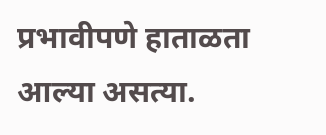प्रभावीपणे हाताळता आल्या असत्या.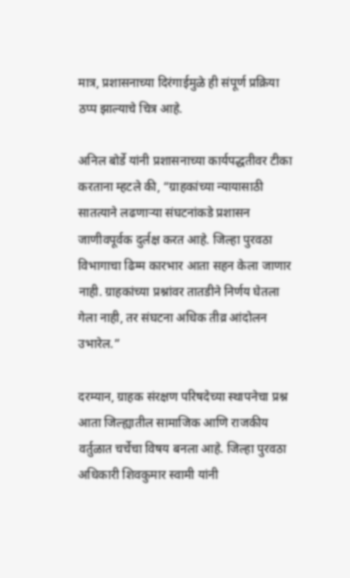मात्र, प्रशासनाच्या दिरंगाईमुळे ही संपूर्ण प्रक्रिया ठप्प झाल्याचे चित्र आहे.

अनिल बोर्डे यांनी प्रशासनाच्या कार्यपद्धतीवर टीका करताना म्हटले की, “ग्राहकांच्या न्यायासाठी सातत्याने लढणाऱ्या संघटनांकडे प्रशासन जाणीवपूर्वक दुर्लक्ष करत आहे. जिल्हा पुरवठा विभागाचा ढिम्म कारभार आता सहन केला जाणार नाही. ग्राहकांच्या प्रश्नांवर तातडीने निर्णय घेतला गेला नाही, तर संघटना अधिक तीव्र आंदोलन उभारेल.”

दरम्यान, ग्राहक संरक्षण परिषदेच्या स्थापनेचा प्रश्न आता जिल्ह्यातील सामाजिक आणि राजकीय वर्तुळात चर्चेचा विषय बनला आहे. जिल्हा पुरवठा अधिकारी शिवकुमार स्वामी यांनी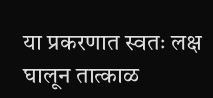या प्रकरणात स्वतः लक्ष घालून तात्काळ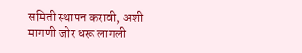समिती स्थापन करावी, अशी मागणी जोर धरू लागली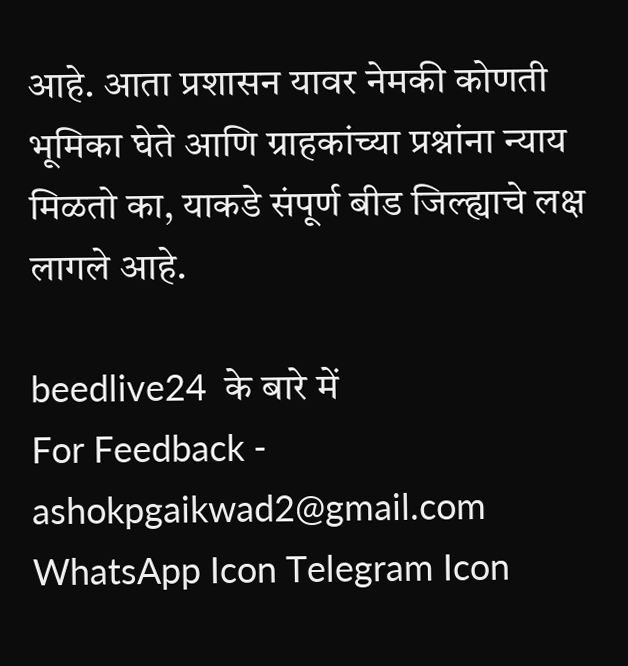आहे. आता प्रशासन यावर नेमकी कोणती भूमिका घेते आणि ग्राहकांच्या प्रश्नांना न्याय मिळतो का, याकडे संपूर्ण बीड जिल्ह्याचे लक्ष लागले आहे.

beedlive24  के बारे में
For Feedback - ashokpgaikwad2@gmail.com
WhatsApp Icon Telegram Icon